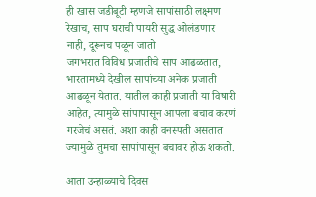ही खास जडीबूटी म्हणजे सापांसाठी लक्ष्मण रेखाच, साप घराची पायरी सुद्ध ओलंडणार नाही, दूरूनच पळून जातो
जगभरात विविध प्रजातीचे साप आढळतात, भारतामध्ये देखील सापांच्या अनेक प्रजाती आढळून येतात. यातील काही प्रजाती या विषारी आहेत, त्यामुळे सांपापासून आपला बचाव करणं गरजेचं असतं. अशा काही वनस्पती असतात ज्यामुळे तुमचा सापांपासून बचावर होऊ शकतो.

आता उन्हाळ्याचे दिवस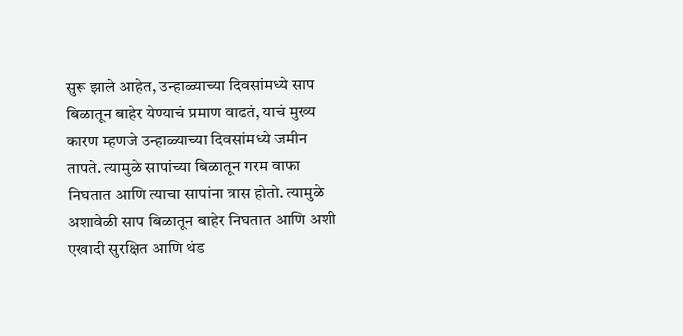सुरू झाले आहेत, उन्हाळ्याच्या दिवसांमध्ये साप बिळातून बाहेर येण्याचं प्रमाण वाढतं, याचं मुख्य कारण म्हणजे उन्हाळ्याच्या दिवसांमध्ये जमीन तापते. त्यामुळे सापांच्या बिळातून गरम वाफा निघतात आणि त्याचा सापांना त्रास होतो. त्यामुळे अशावेळी साप बिळातून बाहेर निघतात आणि अशी एखादी सुरक्षित आणि थंड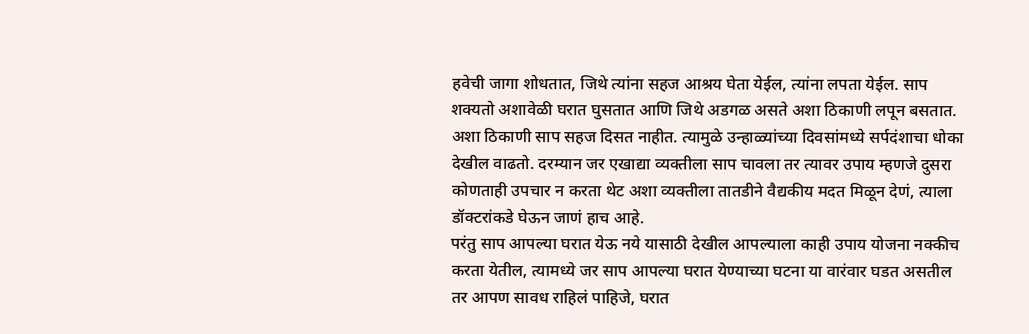हवेची जागा शोधतात, जिथे त्यांना सहज आश्रय घेता येईल, त्यांना लपता येईल. साप शक्यतो अशावेळी घरात घुसतात आणि जिथे अडगळ असते अशा ठिकाणी लपून बसतात. अशा ठिकाणी साप सहज दिसत नाहीत. त्यामुळे उन्हाळ्यांच्या दिवसांमध्ये सर्पदंशाचा धोका देखील वाढतो. दरम्यान जर एखाद्या व्यक्तीला साप चावला तर त्यावर उपाय म्हणजे दुसरा कोणताही उपचार न करता थेट अशा व्यक्तीला तातडीने वैद्यकीय मदत मिळून देणं, त्याला डॉक्टरांकडे घेऊन जाणं हाच आहे.
परंतु साप आपल्या घरात येऊ नये यासाठी देखील आपल्याला काही उपाय योजना नक्कीच करता येतील, त्यामध्ये जर साप आपल्या घरात येण्याच्या घटना या वारंवार घडत असतील तर आपण सावध राहिलं पाहिजे, घरात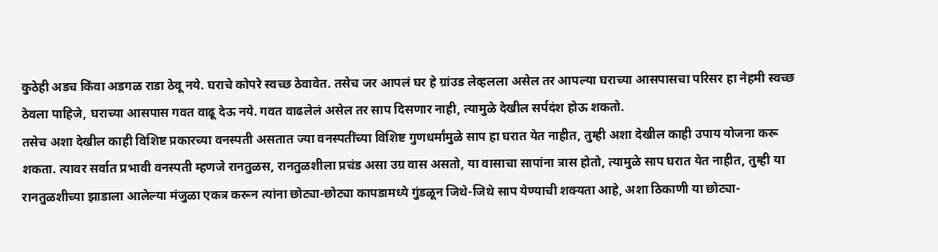कुठेही अडच किंवा अडगळ राडा ठेवू नये. घराचे कोपरे स्वच्छ ठेवावेत. तसेच जर आपलं घर हे ग्रांउड लेव्हलला असेल तर आपल्या घराच्या आसपासचा परिसर हा नेहमी स्वच्छ ठेवला पाहिजे, घराच्या आसपास गवत वाढू देऊ नये. गवत वाढलेलं असेल तर साप दिसणार नाही, त्यामुळे देखील सर्पदंश होऊ शकतो.
तसेच अशा देखील काही विशिष्ट प्रकारच्या वनस्पती असतात ज्या वनस्पतींच्या विशिष्ट गुणधर्मांमुळे साप हा घरात येत नाहीत, तुम्ही अशा देखील काही उपाय योजना करू शकता. त्यावर सर्वात प्रभावी वनस्पती म्हणजे रानतुळस, रानतुळशीला प्रचंड असा उग्र वास असतो, या वासाचा सापांना त्रास होतो, त्यामुळे साप घरात येत नाहीत, तुम्ही या रानतुळशीच्या झाडाला आलेल्या मंजुळा एकत्र करून त्यांना छोट्या-छोट्या कापडामध्ये गुंडळून जिथे-जिथे साप येण्याची शक्यता आहे, अशा ठिकाणी या छोट्या-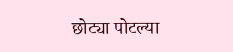छोट्या पोटल्या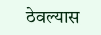ठेवल्यास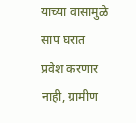याच्या वासामुळे साप घरात प्रवेश करणार नाही, ग्रामीण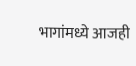भागांमध्ये आजही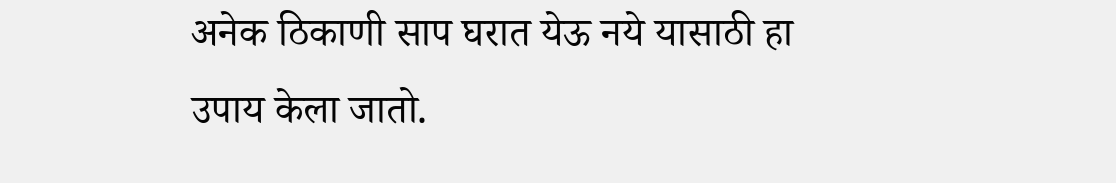अनेक ठिकाणी साप घरात येऊ नये यासाठी हा उपाय केला जातो.